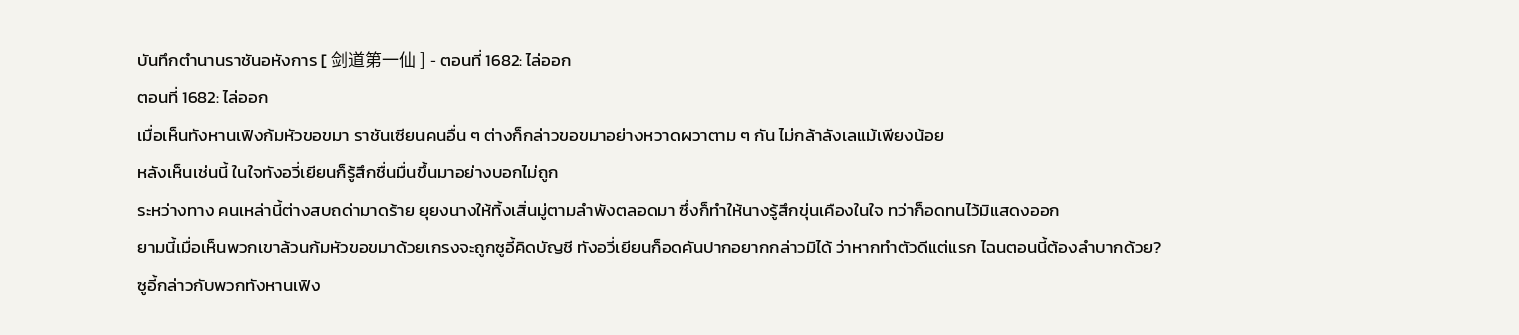บันทึกตำนานราชันอหังการ [ 剑道第一仙 ] - ตอนที่ 1682: ไล่ออก
ตอนที่ 1682: ไล่ออก
เมื่อเห็นทังหานเฟิงก้มหัวขอขมา ราชันเซียนคนอื่น ๆ ต่างก็กล่าวขอขมาอย่างหวาดผวาตาม ๆ กัน ไม่กล้าลังเลแม้เพียงน้อย
หลังเห็นเช่นนี้ ในใจทังอวี่เยียนก็รู้สึกชื่นมื่นขึ้นมาอย่างบอกไม่ถูก
ระหว่างทาง คนเหล่านี้ต่างสบถด่ามาดร้าย ยุยงนางให้ทิ้งเสิ่นมู่ตามลำพังตลอดมา ซึ่งก็ทำให้นางรู้สึกขุ่นเคืองในใจ ทว่าก็อดทนไว้มิแสดงออก
ยามนี้เมื่อเห็นพวกเขาล้วนก้มหัวขอขมาด้วยเกรงจะถูกซูอี้คิดบัญชี ทังอวี่เยียนก็อดคันปากอยากกล่าวมิได้ ว่าหากทำตัวดีแต่แรก ไฉนตอนนี้ต้องลำบากด้วย?
ซูอี้กล่าวกับพวกทังหานเฟิง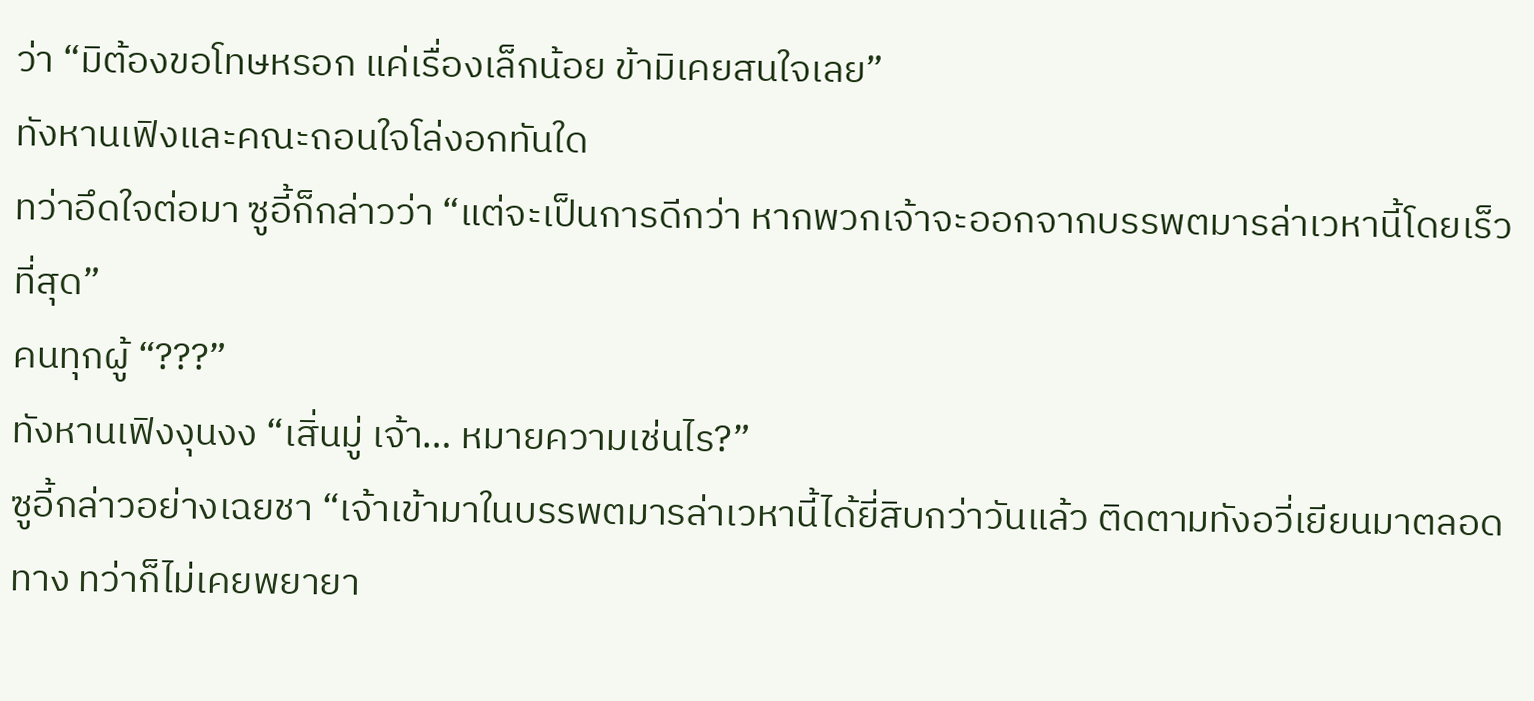ว่า “มิต้องขอโทษหรอก แค่เรื่องเล็กน้อย ข้ามิเคยสนใจเลย”
ทังหานเฟิงและคณะถอนใจโล่งอกทันใด
ทว่าอึดใจต่อมา ซูอี้ก็กล่าวว่า “แต่จะเป็นการดีกว่า หากพวกเจ้าจะออกจากบรรพตมารล่าเวหานี้โดยเร็วที่สุด”
คนทุกผู้ “???”
ทังหานเฟิงงุนงง “เสิ่นมู่ เจ้า… หมายความเช่นไร?”
ซูอี้กล่าวอย่างเฉยชา “เจ้าเข้ามาในบรรพตมารล่าเวหานี้ได้ยี่สิบกว่าวันแล้ว ติดตามทังอวี่เยียนมาตลอดทาง ทว่าก็ไม่เคยพยายา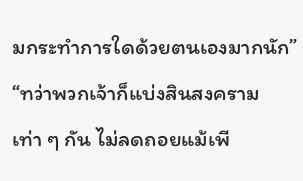มกระทำการใดด้วยตนเองมากนัก”
“ทว่าพวกเจ้าก็แบ่งสินสงครามเท่า ๆ กัน ไม่ลดถอยแม้เพี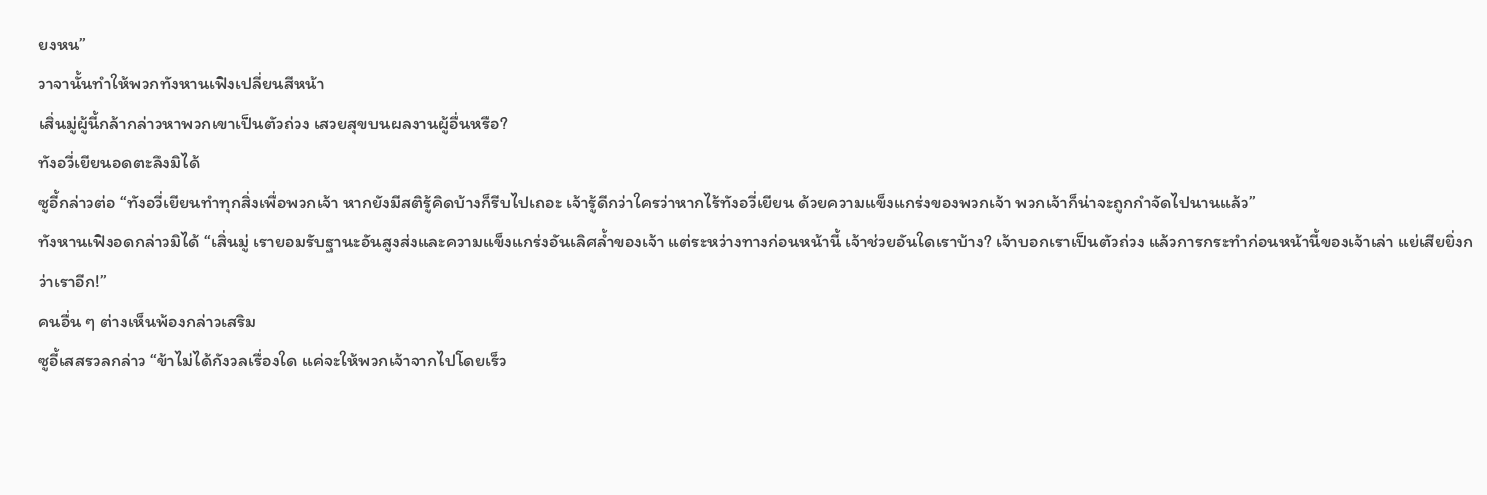ยงหน”
วาจานั้นทำให้พวกทังหานเฟิงเปลี่ยนสีหน้า
เสิ่นมู่ผู้นี้กล้ากล่าวหาพวกเขาเป็นตัวถ่วง เสวยสุขบนผลงานผู้อื่นหรือ?
ทังอวี่เยียนอดตะลึงมิได้
ซูอี้กล่าวต่อ “ทังอวี่เยียนทำทุกสิ่งเพื่อพวกเจ้า หากยังมีสติรู้คิดบ้างก็รีบไปเถอะ เจ้ารู้ดีกว่าใครว่าหากไร้ทังอวี่เยียน ด้วยความแข็งแกร่งของพวกเจ้า พวกเจ้าก็น่าจะถูกกำจัดไปนานแล้ว”
ทังหานเฟิงอดกล่าวมิได้ “เสิ่นมู่ เรายอมรับฐานะอันสูงส่งและความแข็งแกร่งอันเลิศล้ำของเจ้า แต่ระหว่างทางก่อนหน้านี้ เจ้าช่วยอันใดเราบ้าง? เจ้าบอกเราเป็นตัวถ่วง แล้วการกระทำก่อนหน้านี้ของเจ้าเล่า แย่เสียยิ่งกว่าเราอีก!”
คนอื่น ๆ ต่างเห็นพ้องกล่าวเสริม
ซูอี้เสสรวลกล่าว “ข้าไม่ได้กังวลเรื่องใด แค่จะให้พวกเจ้าจากไปโดยเร็ว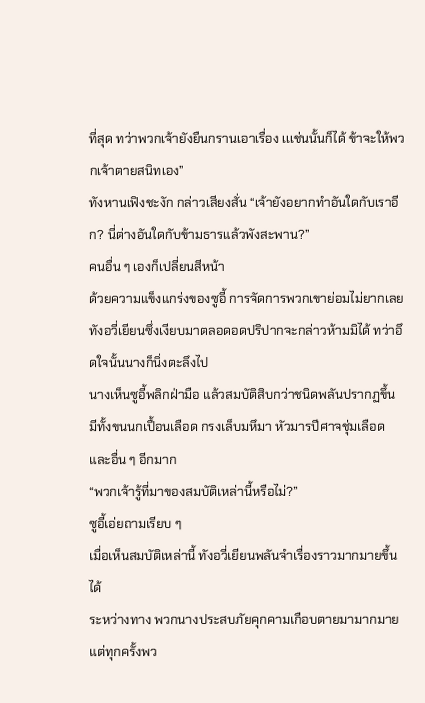ที่สุด ทว่าพวกเจ้ายังยืนกรานเอาเรื่อง เเเช่นนั้นก็ได้ ข้าจะให้พวกเจ้าตายสนิทเอง”
ทังหานเฟิงชะงัก กล่าวเสียงสั่น “เจ้ายังอยากทำอันใดกับเราอีก? นี่ต่างอันใดกับข้ามธารแล้วพังสะพาน?”
คนอื่น ๆ เองก็เปลี่ยนสีหน้า
ด้วยความแข็งแกร่งของซูอี้ การจัดการพวกเขาย่อมไม่ยากเลย
ทังอวี่เยียนซึ่งเงียบมาตลอดอดปริปากจะกล่าวห้ามมิได้ ทว่าอึดใจนั้นนางก็นิ่งตะลึงไป
นางเห็นซูอี้พลิกฝ่ามือ แล้วสมบัติสิบกว่าชนิดพลันปรากฏขึ้น มีทั้งขนนกเปื้อนเลือด กรงเล็บมหึมา หัวมารปีศาจชุ่มเลือด และอื่น ๆ อีกมาก
“พวกเจ้ารู้ที่มาของสมบัติเหล่านี้หรือไม่?”
ซูอี้เอ่ยถามเรียบ ๆ
เมื่อเห็นสมบัติเหล่านี้ ทังอวี่เยียนพลันจำเรื่องราวมากมายขึ้นได้
ระหว่างทาง พวกนางประสบภัยคุกคามเกือบตายมามากมาย แต่ทุกครั้งพว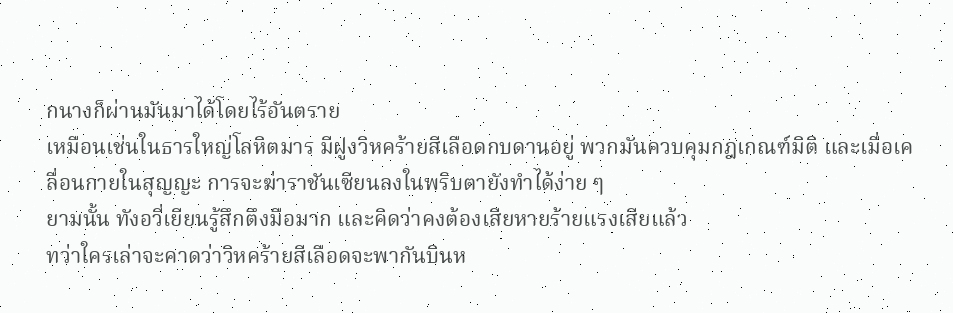กนางก็ผ่านมันมาได้โดยไร้อันตราย
เหมือนเช่นในธารใหญ่โลหิตมาร มีฝูงวิหคร้ายสีเลือดกบดานอยู่ พวกมันควบคุมกฎเกณฑ์มิติ และเมื่อเคลื่อนกายในสุญญะ การจะฆ่าราชันเซียนลงในพริบตายังทำได้ง่าย ๆ
ยามนั้น ทังอวี่เยียนรู้สึกตึงมือมาก และคิดว่าคงต้องเสียหายร้ายแรงเสียแล้ว
ทว่าใครเล่าจะคาดว่าวิหคร้ายสีเลือดจะพากันบินห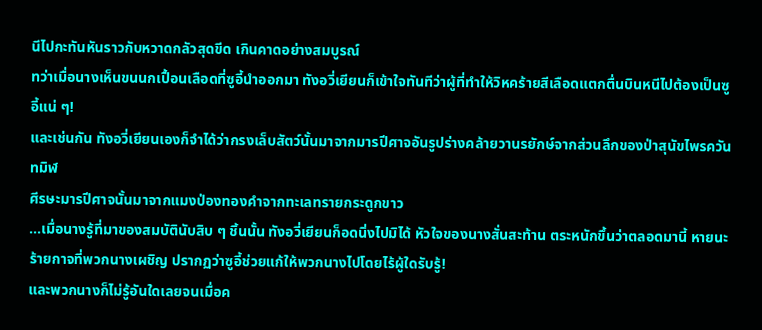นีไปกะทันหันราวกับหวาดกลัวสุดขีด เกินคาดอย่างสมบูรณ์
ทว่าเมื่อนางเห็นขนนกเปื้อนเลือดที่ซูอี้นำออกมา ทังอวี่เยียนก็เข้าใจทันทีว่าผู้ที่ทำให้วิหคร้ายสีเลือดแตกตื่นบินหนีไปต้องเป็นซูอี้แน่ ๆ!
และเช่นกัน ทังอวี่เยียนเองก็จำได้ว่ากรงเล็บสัตว์นั้นมาจากมารปีศาจอันรูปร่างคล้ายวานรยักษ์จากส่วนลึกของป่าสุนัขไพรควันทมิฬ
ศีรษะมารปีศาจนั้นมาจากแมงป่องทองคำจากทะเลทรายกระดูกขาว
…เมื่อนางรู้ที่มาของสมบัตินับสิบ ๆ ชิ้นนั้น ทังอวี่เยียนก็อดนิ่งไปมิได้ หัวใจของนางสั่นสะท้าน ตระหนักขึ้นว่าตลอดมานี้ หายนะร้ายกาจที่พวกนางเผชิญ ปรากฏว่าซูอี้ช่วยแก้ให้พวกนางไปโดยไร้ผู้ใดรับรู้!
และพวกนางก็ไม่รู้อันใดเลยจนเมื่อค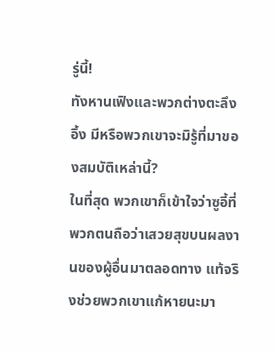รู่นี้!
ทังหานเฟิงและพวกต่างตะลึงอึ้ง มีหรือพวกเขาจะมิรู้ที่มาของสมบัติเหล่านี้?
ในที่สุด พวกเขาก็เข้าใจว่าซูอี้ที่พวกตนถือว่าเสวยสุขบนผลงานของผู้อื่นมาตลอดทาง แท้จริงช่วยพวกเขาแก้หายนะมา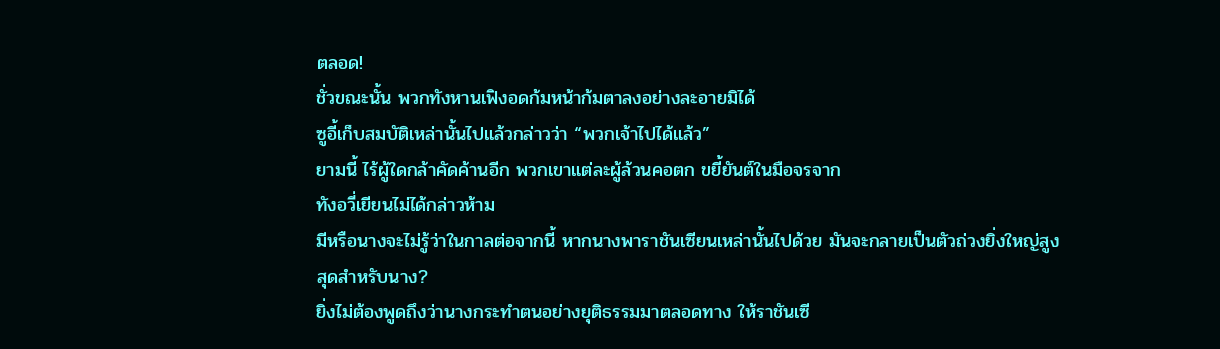ตลอด!
ชั่วขณะนั้น พวกทังหานเฟิงอดก้มหน้าก้มตาลงอย่างละอายมิได้
ซูอี้เก็บสมบัติเหล่านั้นไปแล้วกล่าวว่า “พวกเจ้าไปได้แล้ว”
ยามนี้ ไร้ผู้ใดกล้าคัดค้านอีก พวกเขาแต่ละผู้ล้วนคอตก ขยี้ยันต์ในมือจรจาก
ทังอวี่เยียนไม่ได้กล่าวห้าม
มีหรือนางจะไม่รู้ว่าในกาลต่อจากนี้ หากนางพาราชันเซียนเหล่านั้นไปด้วย มันจะกลายเป็นตัวถ่วงยิ่งใหญ่สูงสุดสำหรับนาง?
ยิ่งไม่ต้องพูดถึงว่านางกระทำตนอย่างยุติธรรมมาตลอดทาง ให้ราชันเซี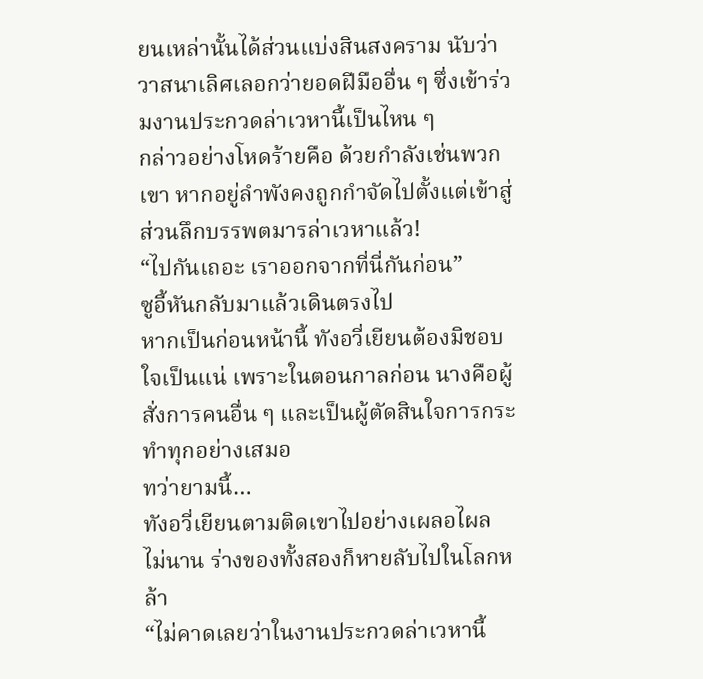ยนเหล่านั้นได้ส่วนแบ่งสินสงคราม นับว่าวาสนาเลิศเลอกว่ายอดฝีมืออื่น ๆ ซึ่งเข้าร่วมงานประกวดล่าเวหานี้เป็นไหน ๆ
กล่าวอย่างโหดร้ายคือ ด้วยกำลังเช่นพวกเขา หากอยู่ลำพังคงถูกกำจัดไปตั้งแต่เข้าสู่ส่วนลึกบรรพตมารล่าเวหาแล้ว!
“ไปกันเถอะ เราออกจากที่นี่กันก่อน”
ซูอี้หันกลับมาแล้วเดินตรงไป
หากเป็นก่อนหน้านี้ ทังอวี่เยียนต้องมิชอบใจเป็นแน่ เพราะในตอนกาลก่อน นางคือผู้สั่งการคนอื่น ๆ และเป็นผู้ตัดสินใจการกระทำทุกอย่างเสมอ
ทว่ายามนี้…
ทังอวี่เยียนตามติดเขาไปอย่างเผลอไผล
ไม่นาน ร่างของทั้งสองก็หายลับไปในโลกหล้า
“ไม่คาดเลยว่าในงานประกวดล่าเวหานี้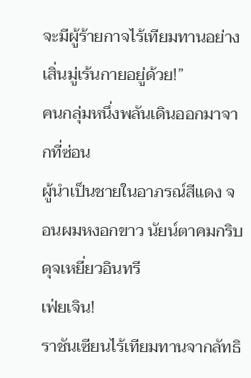จะมีผู้ร้ายกาจไร้เทียมทานอย่างเสิ่นมู่เร้นกายอยู่ด้วย!”
คนกลุ่มหนึ่งพลันเดินออกมาจากที่ซ่อน
ผู้นำเป็นชายในอาภรณ์สีแดง จอนผมหงอกขาว นัยน์ตาคมกริบดุจเหยี่ยวอินทรี
เฟ่ยเจิน!
ราชันเซียนไร้เทียมทานจากลัทธิ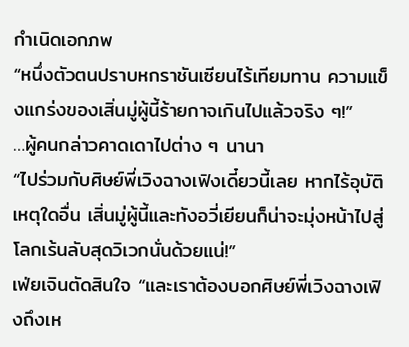กำเนิดเอกภพ
“หนึ่งตัวตนปราบหกราชันเซียนไร้เทียมทาน ความแข็งแกร่งของเสิ่นมู่ผู้นี้ร้ายกาจเกินไปแล้วจริง ๆ!”
…ผู้คนกล่าวคาดเดาไปต่าง ๆ นานา
“ไปร่วมกับศิษย์พี่เวิงฉางเฟิงเดี๋ยวนี้เลย หากไร้อุบัติเหตุใดอื่น เสิ่นมู่ผู้นี้และทังอวี่เยียนก็น่าจะมุ่งหน้าไปสู่โลกเร้นลับสุดวิเวกนั่นด้วยแน่!”
เฟ่ยเจินตัดสินใจ “และเราต้องบอกศิษย์พี่เวิงฉางเฟิงถึงเห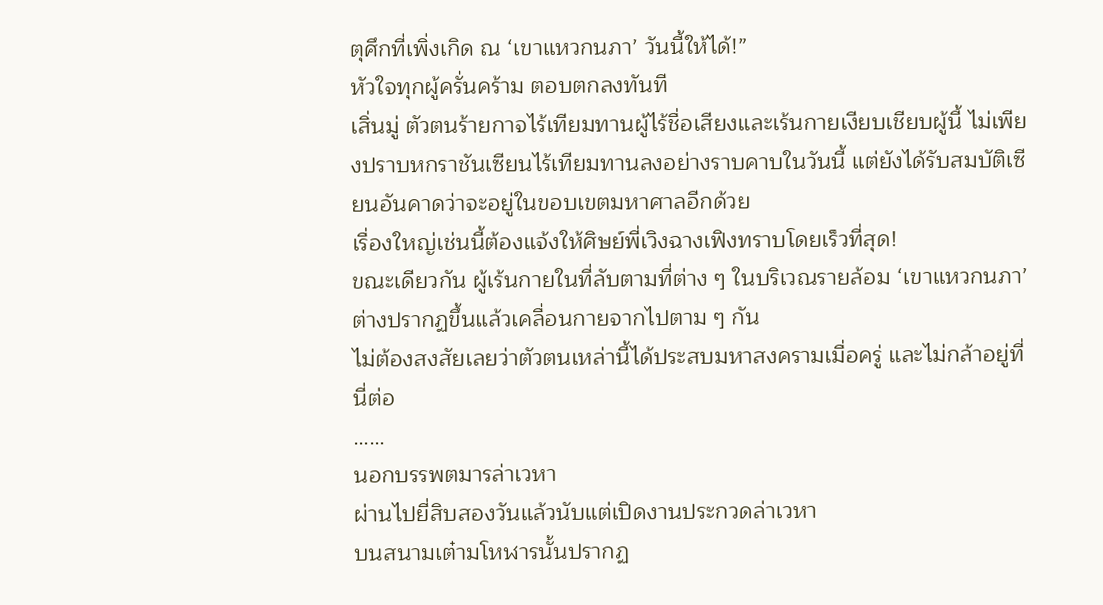ตุศึกที่เพิ่งเกิด ณ ‘เขาแหวกนภา’ วันนี้ให้ได้!”
หัวใจทุกผู้ครั่นคร้าม ตอบตกลงทันที
เสิ่นมู่ ตัวตนร้ายกาจไร้เทียมทานผู้ไร้ชื่อเสียงและเร้นกายเงียบเชียบผู้นี้ ไม่เพียงปราบหกราชันเซียนไร้เทียมทานลงอย่างราบคาบในวันนี้ แต่ยังได้รับสมบัติเซียนอันคาดว่าจะอยู่ในขอบเขตมหาศาลอีกด้วย
เรื่องใหญ่เช่นนี้ต้องแจ้งให้ศิษย์พี่เวิงฉางเฟิงทราบโดยเร็วที่สุด!
ขณะเดียวกัน ผู้เร้นกายในที่ลับตามที่ต่าง ๆ ในบริเวณรายล้อม ‘เขาแหวกนภา’ ต่างปรากฏขึ้นแล้วเคลื่อนกายจากไปตาม ๆ กัน
ไม่ต้องสงสัยเลยว่าตัวตนเหล่านี้ได้ประสบมหาสงครามเมื่อครู่ และไม่กล้าอยู่ที่นี่ต่อ
……
นอกบรรพตมารล่าเวหา
ผ่านไปยี่สิบสองวันแล้วนับแต่เปิดงานประกวดล่าเวหา
บนสนามเต๋ามโหฬารนั้นปรากฏ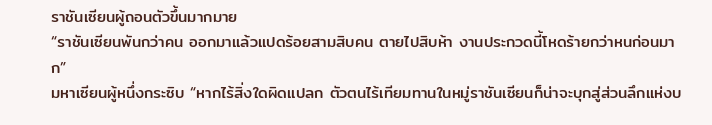ราชันเซียนผู้ถอนตัวขึ้นมากมาย
“ราชันเซียนพันกว่าคน ออกมาแล้วแปดร้อยสามสิบคน ตายไปสิบห้า งานประกวดนี้โหดร้ายกว่าหนก่อนมาก”
มหาเซียนผู้หนึ่งกระซิบ “หากไร้สิ่งใดผิดแปลก ตัวตนไร้เทียมทานในหมู่ราชันเซียนก็น่าจะบุกสู่ส่วนลึกแห่งบ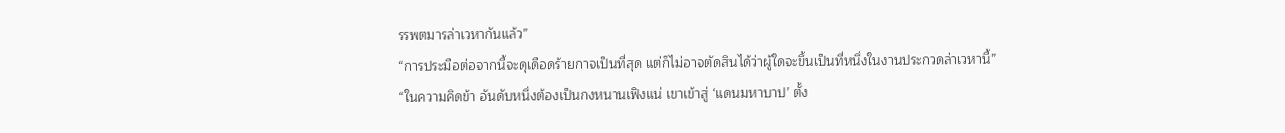รรพตมารล่าเวหากันแล้ว”
“การประมือต่อจากนี้จะดุเดือดร้ายกาจเป็นที่สุด แต่ก็ไม่อาจตัดสินได้ว่าผู้ใดจะขึ้นเป็นที่หนึ่งในงานประกวดล่าเวหานี้”
“ในความคิดข้า อันดับหนึ่งต้องเป็นกงหนานเฟิงแน่ เขาเข้าสู่ ‘แดนมหาบาป’ ตั้ง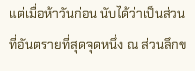แต่เมื่อห้าวันก่อน นับได้ว่าเป็นส่วนที่อันตรายที่สุดจุดหนึ่ง ณ ส่วนลึกข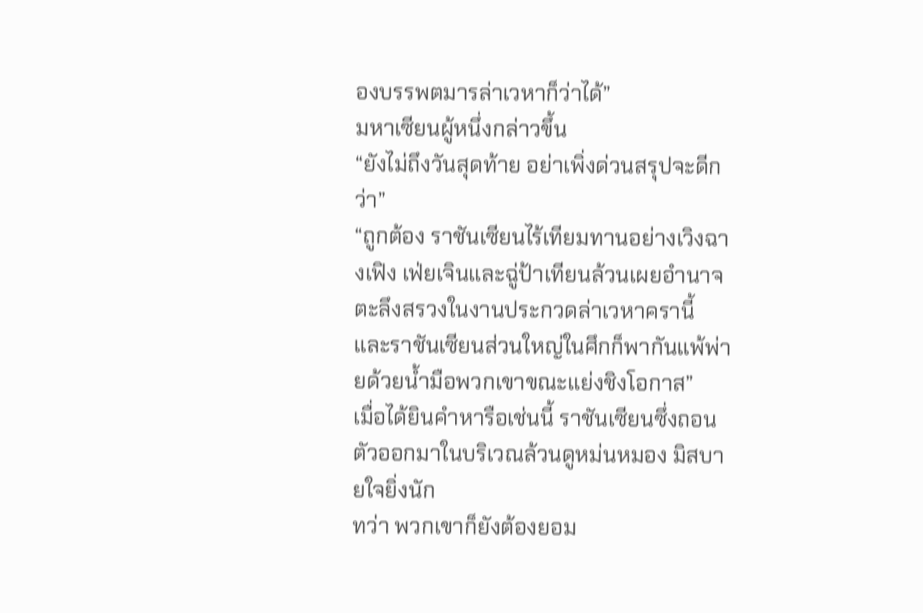องบรรพตมารล่าเวหาก็ว่าได้”
มหาเซียนผู้หนึ่งกล่าวขึ้น
“ยังไม่ถึงวันสุดท้าย อย่าเพิ่งด่วนสรุปจะดีกว่า”
“ถูกต้อง ราชันเซียนไร้เทียมทานอย่างเวิงฉางเฟิง เฟ่ยเจินและฉู่ป้าเทียนล้วนเผยอำนาจตะลึงสรวงในงานประกวดล่าเวหาครานี้ และราชันเซียนส่วนใหญ่ในศึกก็พากันแพ้พ่ายด้วยน้ำมือพวกเขาขณะแย่งชิงโอกาส”
เมื่อได้ยินคำหารือเช่นนี้ ราชันเซียนซึ่งถอนตัวออกมาในบริเวณล้วนดูหม่นหมอง มิสบายใจยิ่งนัก
ทว่า พวกเขาก็ยังต้องยอม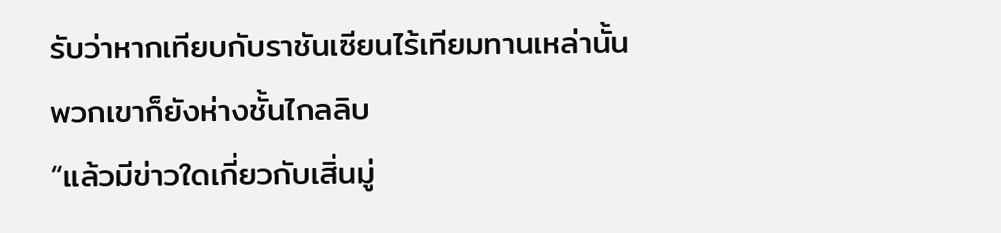รับว่าหากเทียบกับราชันเซียนไร้เทียมทานเหล่านั้น พวกเขาก็ยังห่างชั้นไกลลิบ
“แล้วมีข่าวใดเกี่ยวกับเสิ่นมู่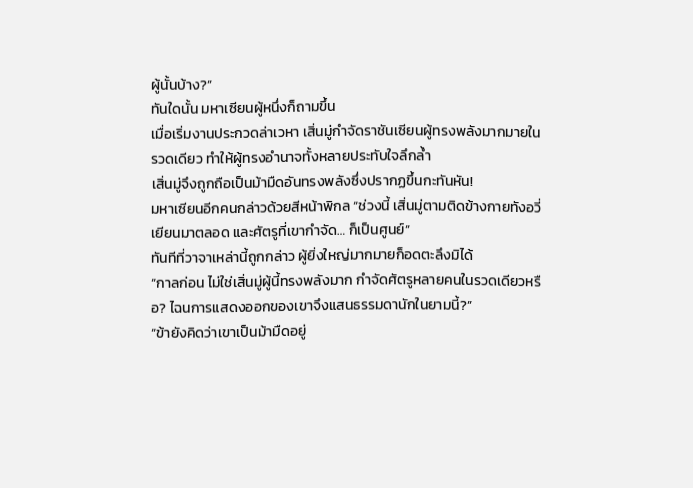ผู้นั้นบ้าง?”
ทันใดนั้น มหาเซียนผู้หนึ่งก็ถามขึ้น
เมื่อเริ่มงานประกวดล่าเวหา เสิ่นมู่กำจัดราชันเซียนผู้ทรงพลังมากมายในรวดเดียว ทำให้ผู้ทรงอำนาจทั้งหลายประทับใจลึกล้ำ
เสิ่นมู่จึงถูกถือเป็นม้ามืดอันทรงพลังซึ่งปรากฏขึ้นกะทันหัน!
มหาเซียนอีกคนกล่าวด้วยสีหน้าพิกล “ช่วงนี้ เสิ่นมู่ตามติดข้างกายทังอวี่เยียนมาตลอด และศัตรูที่เขากำจัด… ก็เป็นศูนย์”
ทันทีที่วาจาเหล่านี้ถูกกล่าว ผู้ยิ่งใหญ่มากมายก็อดตะลึงมิได้
“กาลก่อน ไม่ใช่เสิ่นมู่ผู้นี้ทรงพลังมาก กำจัดศัตรูหลายคนในรวดเดียวหรือ? ไฉนการแสดงออกของเขาจึงแสนธรรมดานักในยามนี้?”
“ข้ายังคิดว่าเขาเป็นม้ามืดอยู่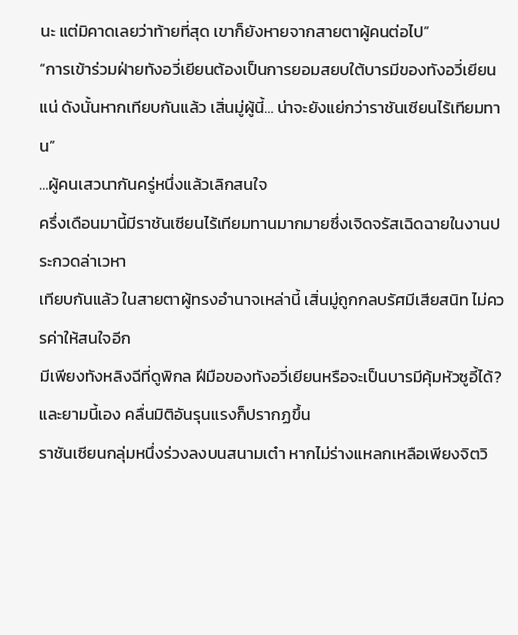นะ แต่มิคาดเลยว่าท้ายที่สุด เขาก็ยังหายจากสายตาผู้คนต่อไป”
“การเข้าร่วมฝ่ายทังอวี่เยียนต้องเป็นการยอมสยบใต้บารมีของทังอวี่เยียนแน่ ดังนั้นหากเทียบกันแล้ว เสิ่นมู่ผู้นี้… น่าจะยังแย่กว่าราชันเซียนไร้เทียมทาน”
…ผู้คนเสวนากันครู่หนึ่งแล้วเลิกสนใจ
ครึ่งเดือนมานี้มีราชันเซียนไร้เทียมทานมากมายซึ่งเจิดจรัสเฉิดฉายในงานประกวดล่าเวหา
เทียบกันแล้ว ในสายตาผู้ทรงอำนาจเหล่านี้ เสิ่นมู่ถูกกลบรัศมีเสียสนิท ไม่ควรค่าให้สนใจอีก
มีเพียงทังหลิงฉีที่ดูพิกล ฝีมือของทังอวี่เยียนหรือจะเป็นบารมีคุ้มหัวซูอี้ได้?
และยามนี้เอง คลื่นมิติอันรุนแรงก็ปรากฏขึ้น
ราชันเซียนกลุ่มหนึ่งร่วงลงบนสนามเต๋า หากไม่ร่างแหลกเหลือเพียงจิตวิ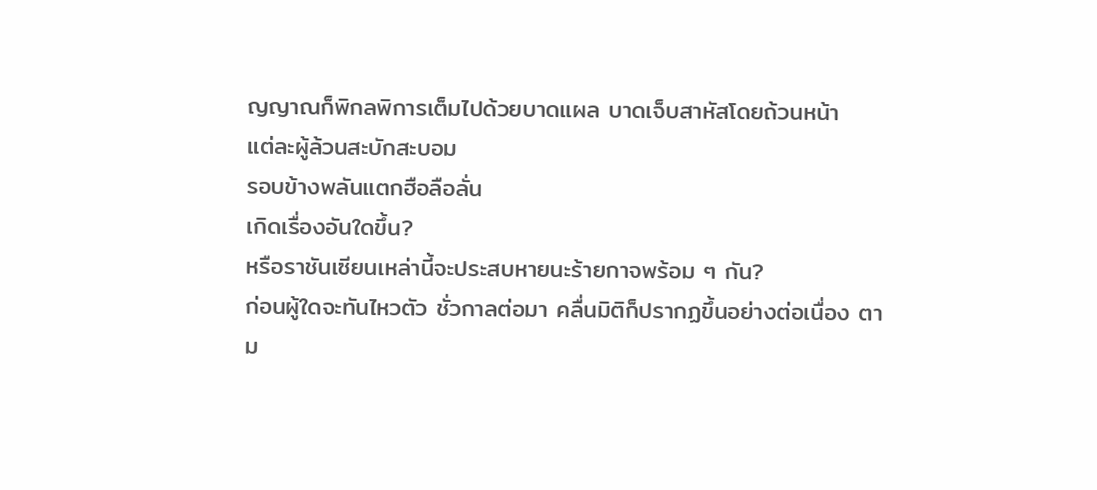ญญาณก็พิกลพิการเต็มไปด้วยบาดแผล บาดเจ็บสาหัสโดยถ้วนหน้า
แต่ละผู้ล้วนสะบักสะบอม
รอบข้างพลันแตกฮือลือลั่น
เกิดเรื่องอันใดขึ้น?
หรือราชันเซียนเหล่านี้จะประสบหายนะร้ายกาจพร้อม ๆ กัน?
ก่อนผู้ใดจะทันไหวตัว ชั่วกาลต่อมา คลื่นมิติก็ปรากฏขึ้นอย่างต่อเนื่อง ตาม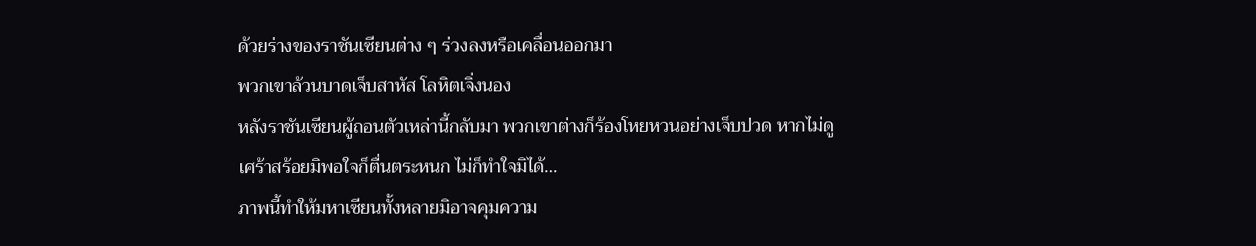ด้วยร่างของราชันเซียนต่าง ๆ ร่วงลงหรือเคลื่อนออกมา
พวกเขาล้วนบาดเจ็บสาหัส โลหิตเจิ่งนอง
หลังราชันเซียนผู้ถอนตัวเหล่านี้กลับมา พวกเขาต่างก็ร้องโหยหวนอย่างเจ็บปวด หากไม่ดูเศร้าสร้อยมิพอใจก็ตื่นตระหนก ไม่ก็ทำใจมิได้…
ภาพนี้ทำให้มหาเซียนทั้งหลายมิอาจคุมความ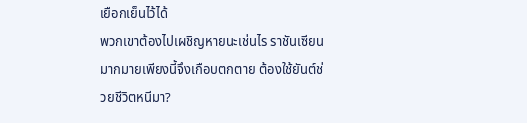เยือกเย็นไว้ได้
พวกเขาต้องไปเผชิญหายนะเช่นไร ราชันเซียนมากมายเพียงนี้จึงเกือบตกตาย ต้องใช้ยันต์ช่วยชีวิตหนีมา?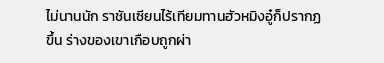ไม่นานนัก ราชันเซียนไร้เทียมทานฮัวหมิงอู๋ก็ปรากฏขึ้น ร่างของเขาเกือบถูกผ่า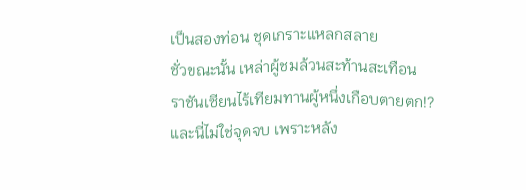เป็นสองท่อน ชุดเกราะแหลกสลาย
ชั่วขณะนั้น เหล่าผู้ชมล้วนสะท้านสะเทือน
ราชันเซียนไร้เทียมทานผู้หนึ่งเกือบตายตก!?
และนี่ไม่ใช่จุดจบ เพราะหลัง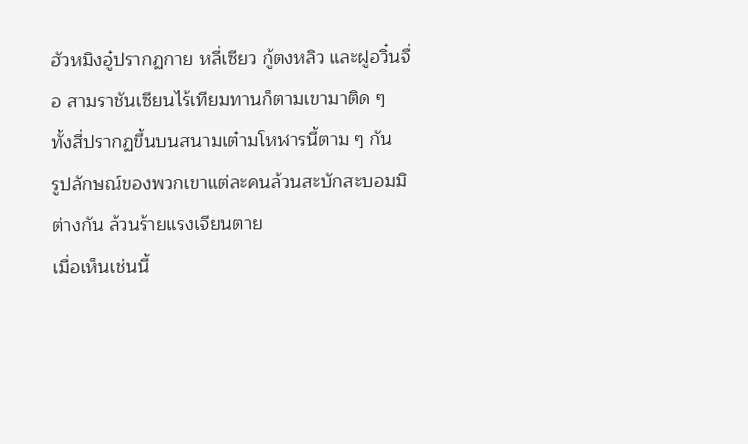ฮัวหมิงอู๋ปรากฏกาย หลี่เซียว กู้ตงหลิว และฝูอวิ๋นจื่อ สามราชันเซียนไร้เทียมทานก็ตามเขามาติด ๆ
ทั้งสี่ปรากฏขึ้นบนสนามเต๋ามโหฬารนี้ตาม ๆ กัน
รูปลักษณ์ของพวกเขาแต่ละคนล้วนสะบักสะบอมมิต่างกัน ล้วนร้ายแรงเจียนตาย
เมื่อเห็นเช่นนี้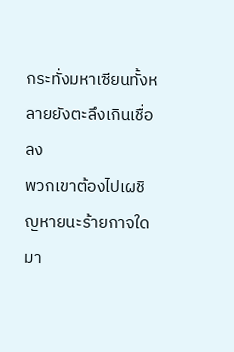กระทั่งมหาเซียนทั้งหลายยังตะลึงเกินเชื่อลง
พวกเขาต้องไปเผชิญหายนะร้ายกาจใดมา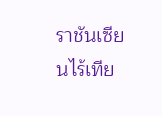ราชันเซียนไร้เทีย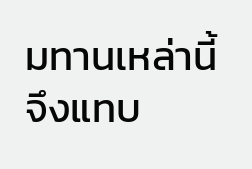มทานเหล่านี้จึงแทบ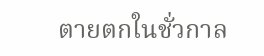ตายตกในชั่วกาล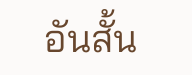อันสั้น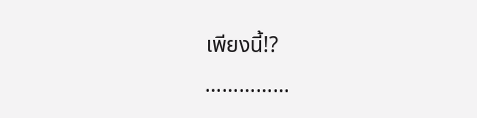เพียงนี้!?
……………